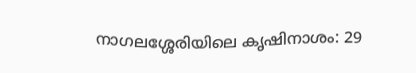നാഗലശ്ശേരിയിലെ കൃഷിനാശം: 29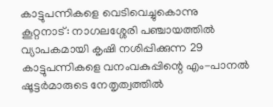കാട്ടുപന്നികളെ വെടിവെച്ചുകൊന്നു
കൂറ്റനാട്: നാഗലശ്ശേരി പഞ്ചായത്തിൽ വ്യാപകമായി കൃഷി നശിപ്പിക്കുന്ന 29 കാട്ടുപന്നികളെ വനംവകുപ്പിന്റെ എം-പാനൽ ഷൂട്ടർമാരുടെ നേതൃത്വത്തിൽ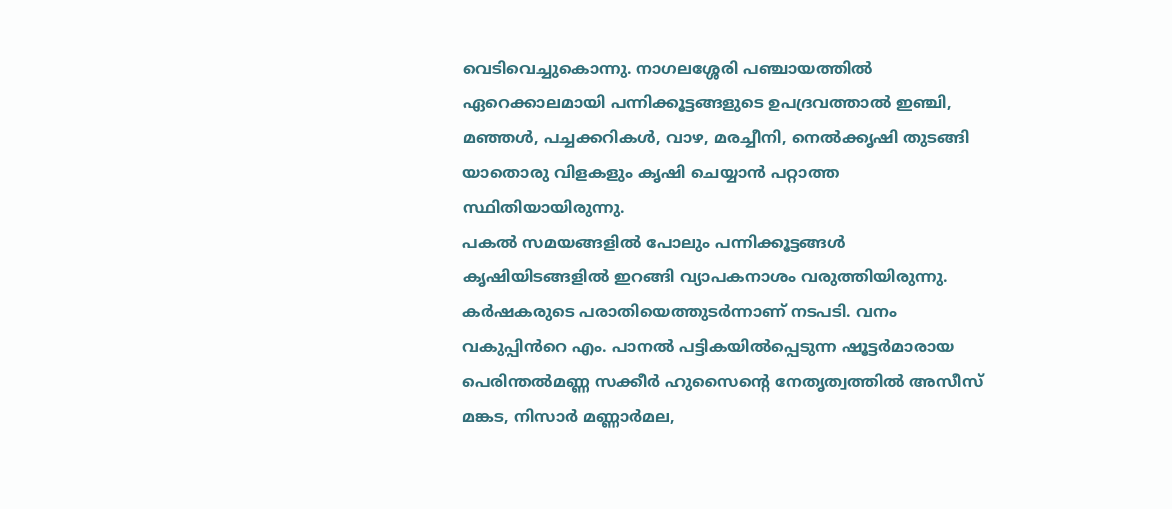വെടിവെച്ചുകൊന്നു. നാഗലശ്ശേരി പഞ്ചായത്തിൽ ഏറെക്കാലമായി പന്നിക്കൂട്ടങ്ങളുടെ ഉപദ്രവത്താൽ ഇഞ്ചി, മഞ്ഞൾ, പച്ചക്കറികൾ, വാഴ, മരച്ചീനി, നെൽക്കൃഷി തുടങ്ങി യാതൊരു വിളകളും കൃഷി ചെയ്യാൻ പറ്റാത്ത സ്ഥിതിയായിരുന്നു.
പകൽ സമയങ്ങളിൽ പോലും പന്നിക്കൂട്ടങ്ങൾ കൃഷിയിടങ്ങളിൽ ഇറങ്ങി വ്യാപകനാശം വരുത്തിയിരുന്നു. കർഷകരുടെ പരാതിയെത്തുടർന്നാണ് നടപടി. വനം വകുപ്പിൻറെ എം. പാനൽ പട്ടികയിൽപ്പെടുന്ന ഷൂട്ടർമാരായ പെരിന്തൽമണ്ണ സക്കീർ ഹുസൈന്റെ നേതൃത്വത്തിൽ അസീസ് മങ്കട, നിസാർ മണ്ണാർമല,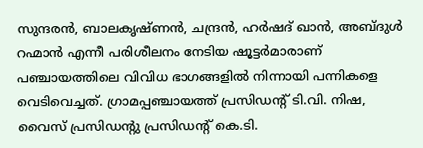സുന്ദരൻ, ബാലകൃഷ്ണൻ, ചന്ദ്രൻ, ഹർഷദ് ഖാൻ, അബ്ദുൾ റഹ്മാൻ എന്നീ പരിശീലനം നേടിയ ഷൂട്ടർമാരാണ് പഞ്ചായത്തിലെ വിവിധ ഭാഗങ്ങളിൽ നിന്നായി പന്നികളെ വെടിവെച്ചത്. ഗ്രാമപ്പഞ്ചായത്ത് പ്രസിഡന്റ് ടി.വി. നിഷ, വൈസ് പ്രസിഡന്റു പ്രസിഡൻ്റ് കെ.ടി.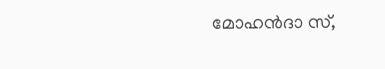മോഹൻദാ സ്,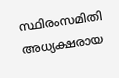സ്ഥിരംസമിതി അധ്യക്ഷരായ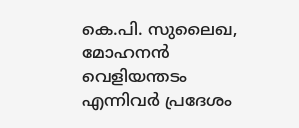കെ.പി. സുലൈഖ, മോഹനൻ വെളിയന്തടം എന്നിവർ പ്രദേശം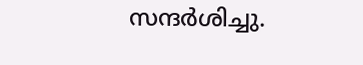സന്ദർശിച്ചു.